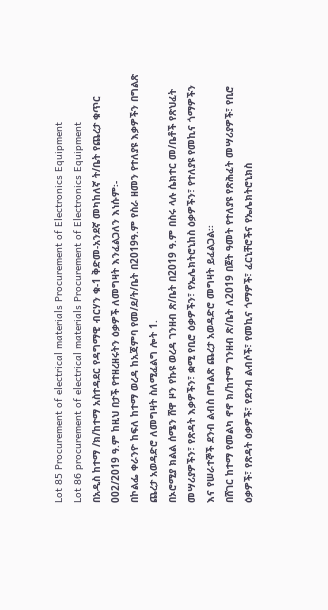Lot 85 Procurement of electrical materials Procurement of Electronics Equipment
Lot 86 procurement of electrical materials Procurement of Electronics Equipment
በአዲስ ከተማ /ክ/ከተማ አስተዳደር የዳግማዊ ብርሃን ቁ-1 ቅድመ-አንደኛ መካከለኛ ት/ቤት የጨረታ ቁጥር 002/2019 ዓ.ም ከዚህ በታች የተዘረዘሩትን ዕቃዎች ለመግዛት እንፈልጋለን እነሱም፡-
በኮልፌ ቀራንዮ ከፍለ ከተማ ወረዳ ከአጃምባ የመ/ደ/ት/ቤት በ2019ዓ.ም የስራ ዘመን የተለያዩ እቃዎችን በግልጽ ጨረታ አወዳድሮ ለመግዛት ስለሚፈልግ ሎት 1.
በኦሮሚያ ክልል ሰሜን ሸዋ ዞን የኩዩ ወረዳ ገንዘብ ጽ/ቤት በ2019 ዓ.ም በስሩ ላሉ ሴክተር መ/ቤቶች የጽህፈት መሣሪያዎችን፣ የጽዳት እቃዎችን፣ ቋሚ የቢሮ ዕቃዎችን፣ የኤሌክትሮኒከስ ዕቃዎችን፣ የተለያዩ የመኪና ጎማዎችን እና የሠራተኞች ደንብ ልብስ በግልጽ ጨረታ አወዳድሮ መግዛት ይፈልጋል፡፡
በሸገር ከተማ የመልካ ኖኖ ክ/ከተማ ገንዘብ ጽ/ቤት ለ2019 በጀት ዓመት የተለያዩ የጽሕፈት መሣሪያዎች፣ የቢሮ ዕቃዎች፣ የጽዳት ዕቃዎች፣ የደንብ ልብሶች፣ የመኪና ጎማዎች፣ ፈርኒቸሮችና የኤሌክትሮኒክስ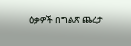ዕቃዎች በግልጽ ጨረታ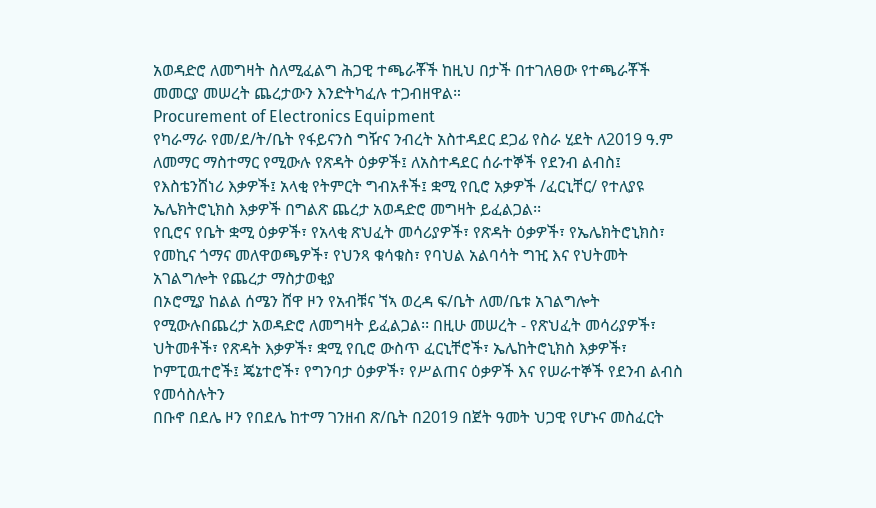አወዳድሮ ለመግዛት ስለሚፈልግ ሕጋዊ ተጫራቾች ከዚህ በታች በተገለፀው የተጫራቾች መመርያ መሠረት ጨረታውን እንድትካፈሉ ተጋብዘዋል።
Procurement of Electronics Equipment
የካራማራ የመ/ደ/ት/ቤት የፋይናንስ ግዥና ንብረት አስተዳደር ደጋፊ የስራ ሂደት ለ2019 ዓ.ም ለመማር ማስተማር የሚውሉ የጽዳት ዕቃዎች፤ ለአስተዳደር ሰራተኞች የደንብ ልብስ፤ የእስቴንሸነሪ እቃዎች፤ አላቂ የትምርት ግብአቶች፤ ቋሚ የቢሮ አቃዎች /ፈርኒቸር/ የተለያዩ ኤሌክትሮኒክስ እቃዎች በግልጽ ጨረታ አወዳድሮ መግዛት ይፈልጋል፡፡
የቢሮና የቤት ቋሚ ዕቃዎች፣ የአላቂ ጽህፈት መሳሪያዎች፣ የጽዳት ዕቃዎች፣ የኤሌክትሮኒክስ፣ የመኪና ጎማና መለዋወጫዎች፣ የህንጻ ቁሳቁስ፣ የባህል አልባሳት ግዢ እና የህትመት አገልግሎት የጨረታ ማስታወቂያ
በኦሮሚያ ከልል ሰሜን ሸዋ ዞን የአብቹና ኘኣ ወረዳ ፍ/ቤት ለመ/ቤቱ አገልግሎት የሚውሉበጨረታ አወዳድሮ ለመግዛት ይፈልጋል፡፡ በዚሁ መሠረት - የጽህፈት መሳሪያዎች፣ ህትመቶች፣ የጽዳት እቃዎች፣ ቋሚ የቢሮ ውስጥ ፈርኒቸሮች፣ ኤሌከትሮኒክስ እቃዎች፣ ኮምፒዉተሮች፤ ጄኔተሮች፣ የግንባታ ዕቃዎች፣ የሥልጠና ዕቃዎች እና የሠራተኞች የደንብ ልብስ የመሳስሉትን
በቡኖ በደሌ ዞን የበደሌ ከተማ ገንዘብ ጽ/ቤት በ2019 በጀት ዓመት ህጋዊ የሆኑና መስፈርት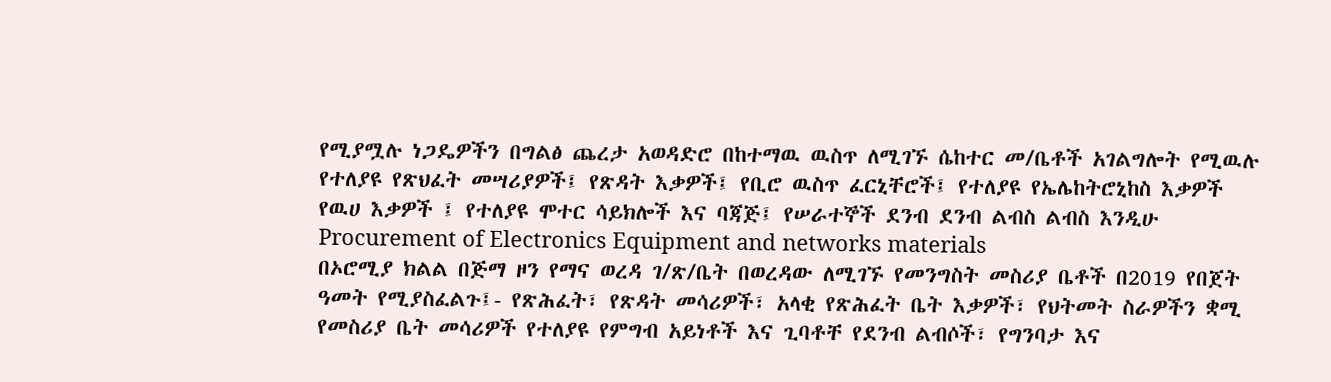የሚያሟሉ ነጋዴዎችን በግልፅ ጨረታ አወዳድሮ በከተማዉ ዉስጥ ለሚገኙ ሴከተር መ/ቤቶች አገልግሎት የሚዉሉ የተለያዩ የጽህፈት መሣሪያዎች፤ የጽዳት እቃዎች፤ የቢሮ ዉስጥ ፈርኒቸሮች፤ የተለያዩ የኤሌከትሮኒከስ እቃዎች የዉሀ እቃዎች ፤ የተለያዩ ሞተር ሳይክሎች እና ባጃጅ፤ የሠራተኞች ደንብ ደንብ ልብስ ልብስ እንዲሁ
Procurement of Electronics Equipment and networks materials
በኦሮሚያ ክልል በጅማ ዞን የማና ወረዳ ገ/ጽ/ቤት በወረዳው ለሚገኙ የመንግስት መስሪያ ቤቶች በ2019 የበጀት ዓመት የሚያስፈልጉ፤- የጽሕፈት፣ የጽዳት መሳሪዎች፣ አላቂ የጽሕፈት ቤት እቃዎች፣ የህትመት ስራዎችን ቋሚ የመስሪያ ቤት መሳሪዎች የተለያዩ የምግብ አይነቶች እና ጊባቶቸ የደንብ ልብሶች፣ የግንባታ እና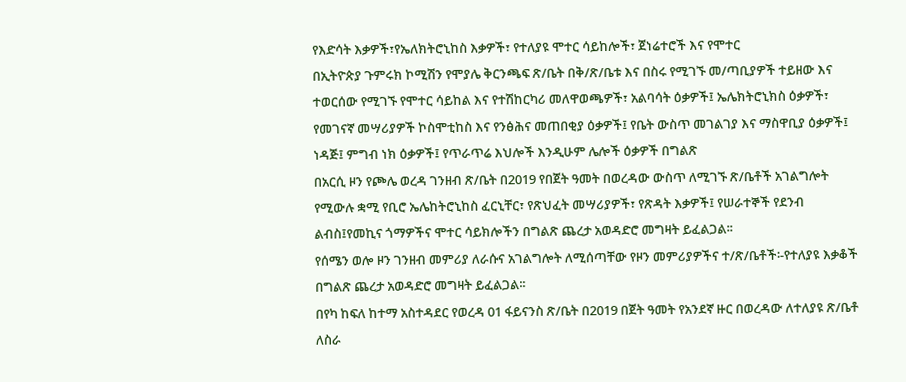የእድሳት እቃዎች፣የኤለክትሮኒከስ እቃዎች፣ የተለያዩ ሞተር ሳይከሎች፣ ጀነሬተሮች እና የሞተር
በኢትዮጵያ ጉምሩክ ኮሚሽን የሞያሌ ቅርንጫፍ ጽ/ቤት በቅ/ጽ/ቤቱ እና በስሩ የሚገኙ መ/ጣቢያዎች ተይዘው እና ተወርሰው የሚገኙ የሞተር ሳይከል እና የተሽከርካሪ መለዋወጫዎች፣ አልባሳት ዕቃዎች፤ ኤሌክትሮኒክስ ዕቃዎች፣ የመገናኛ መሣሪያዎች ኮስሞቲከስ እና የንፅሕና መጠበቂያ ዕቃዎች፤ የቤት ውስጥ መገልገያ እና ማስዋቢያ ዕቃዎች፤ ነዳጅ፤ ምግብ ነክ ዕቃዎች፤ የጥራጥሬ እህሎች እንዲሁም ሌሎች ዕቃዎች በግልጽ
በአርሲ ዞን የጮሌ ወረዳ ገንዘብ ጽ/ቤት በ2019 የበጀት ዓመት በወረዳው ውስጥ ለሚገኙ ጽ/ቤቶች አገልግሎት የሚውሉ ቋሚ የቢሮ ኤሌከትሮኒከስ ፈርኒቸር፣ የጽህፈት መሣሪያዎች፣ የጽዳት እቃዎች፤ የሠራተኞች የደንብ ልብስ፤የመኪና ጎማዎችና ሞተር ሳይክሎችን በግልጽ ጨረታ አወዳድሮ መግዛት ይፈልጋል፡፡
የሰሜን ወሎ ዞን ገንዘብ መምሪያ ለራሱና አገልግሎት ለሚሰጣቸው የዞን መምሪያዎችና ተ/ጽ/ቤቶች፡-የተለያዩ እቃቆች በግልጽ ጨረታ አወዳድሮ መግዛት ይፈልጋል፡፡
በየካ ከፍለ ከተማ አስተዳደር የወረዳ 01 ፋይናንስ ጽ/ቤት በ2019 በጀት ዓመት የአንደኛ ዙር በወረዳው ለተለያዩ ጽ/ቤቶ ለስራ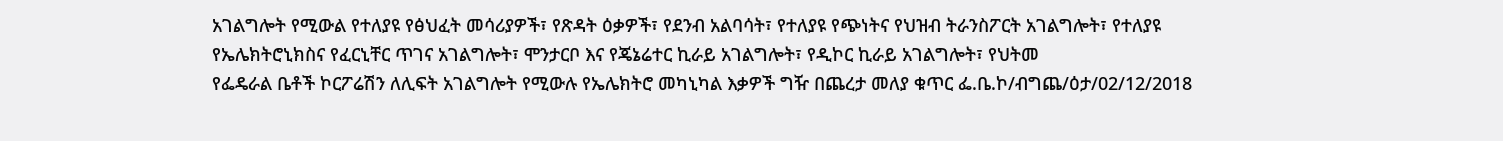አገልግሎት የሚውል የተለያዩ የፅህፈት መሳሪያዎች፣ የጽዳት ዕቃዎች፣ የደንብ አልባሳት፣ የተለያዩ የጭነትና የህዝብ ትራንስፖርት አገልግሎት፣ የተለያዩ የኤሌክትሮኒክስና የፈርኒቸር ጥገና አገልግሎት፣ ሞንታርቦ እና የጄኔሬተር ኪራይ አገልግሎት፣ የዲኮር ኪራይ አገልግሎት፣ የህትመ
የፌዴራል ቤቶች ኮርፖሬሽን ለሊፍት አገልግሎት የሚውሉ የኤሌክትሮ መካኒካል እቃዎች ግዥ በጨረታ መለያ ቁጥር ፌ.ቤ.ኮ/ብግጨ/ዕታ/02/12/2018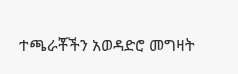ተጫራቾችን አወዳድሮ መግዛት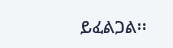ይፈልጋል፡፡